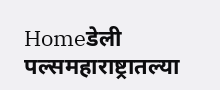Homeडेली पल्समहाराष्ट्रातल्या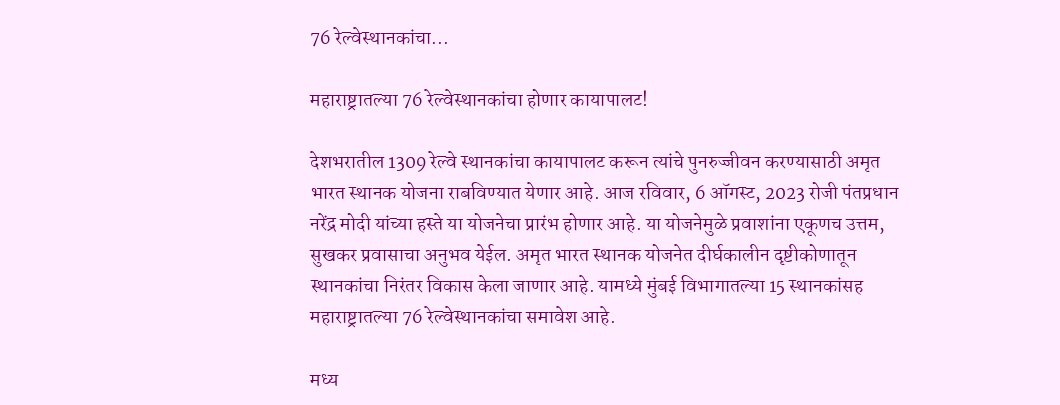76 रेल्वेस्थानकांचा...

महाराष्ट्रातल्या 76 रेल्वेस्थानकांचा होणार कायापालट!

देशभरातील 1309 रेल्वे स्थानकांचा कायापालट करून त्यांचे पुनरुज्जीवन करण्यासाठी अमृत भारत स्थानक योजना राबविण्‍यात येणार आहे. आज रविवार, 6 ऑगस्ट, 2023 रोजी पंतप्रधान नरेंद्र मोदी यांच्या हस्ते या योजनेचा प्रारंभ होणार आहे. या योजनेमुळे प्रवाशांना एकूणच उत्तम, सुखकर प्रवासाचा अनुभव येईल. अमृत भारत स्थानक योजनेत दीर्घकालीन दृष्टीकोणातून स्थानकांचा निरंतर विकास केला जाणार आहे. यामध्ये मुंबई विभागातल्या 15 स्थानकांसह महाराष्ट्रातल्या 76 रेल्वेस्थानकांचा समावेश आहे.

मध्य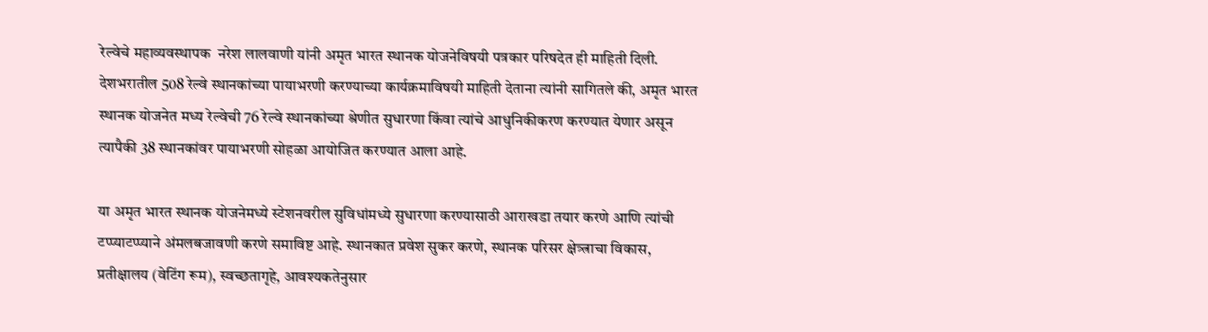रेल्वेचे महाव्यवस्थापक  नरेश लालवाणी यांनी अमृत भारत स्थानक योजनेविषयी पत्रकार परिषदेत ही माहिती दिली. देशभरातील 508 रेल्वे स्थानकांच्या पायाभरणी करण्याच्या कार्यक्रमाविषयी माहिती देताना त्यांनी सागितले की, अमृत भारत स्थानक योजनेत मध्य रेल्वेची 76 रेल्वे स्थानकांच्या श्रेणीत सुधारणा किंवा त्यांचे आधुनिकीकरण करण्‍यात येणार असून त्यापैकी 38 स्थानकांवर पायाभरणी सोहळा आयोजित करण्यात आला आहे.

या अमृत भारत स्थानक योजनेमध्ये स्टेशनवरील सुविधांमध्ये सुधारणा करण्यासाठी आराखडा तयार करणे आणि त्यांची टप्प्याटप्प्याने अंमलबजावणी करणे समाविष्ट आहे. स्थानकात प्रवेश सुकर करणे, स्थानक परिसर क्षेत्र्त्राचा विकास, प्रतीक्षालय (वेटिंग रूम), स्वच्छतागृहे, आवश्यकतेनुसार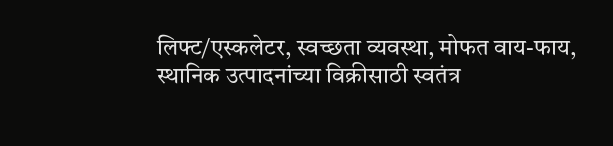लिफ्ट/एस्कलेटर, स्वच्छता व्यवस्था, मोफत वाय-फाय, स्थानिक उत्पादनांच्या विक्रीसाठी स्वतंत्र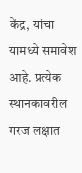केंद्र, यांचा यामध्‍ये समावेश आहे. प्रत्येक स्थानकावरील गरज लक्षात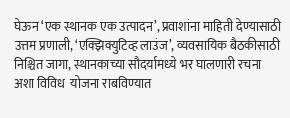घेऊन ‘एक स्थानक एक उत्पादन’, प्रवाशांना माहिती देण्यासाठी उत्तम प्रणाली, ‘एक्झिक्युटिव्ह लाउंज’, व्यवसायिक बैठकीसाठी निश्चित जागा, स्थानकाच्या सौदर्यामध्‍ये भर घालणारी रचना अशा विविध  योजना राबविण्‍यात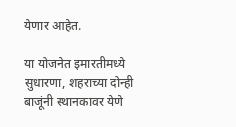येणार आहेत.

या योजनेत इमारतीमध्‍ये सुधारणा, शहराच्या दोन्ही बाजूंनी स्थानकावर येणे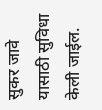सुकर जावे यासाठी सुविधा केली जाईल.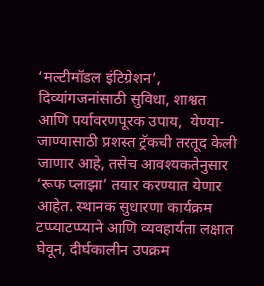‘मल्टीमॉडल इंटिग्रेशन’, दिव्यांगजनांसाठी सुविधा, शाश्वत आणि पर्यावरणपूरक उपाय,  येण्‍या-जाण्‍यासाठी प्रशस्त ट्रॅकची तरतूद केली जाणार आहे, तसेच आवश्यकतेनुसार ‘रूफ प्लाझा’ तयार करण्यात येणार आहेत. स्‍थानक सुधारणा कार्यक्रम टप्प्याटप्प्याने आणि व्यवहार्यता लक्षात घेवून, दीर्घकालीन उपक्रम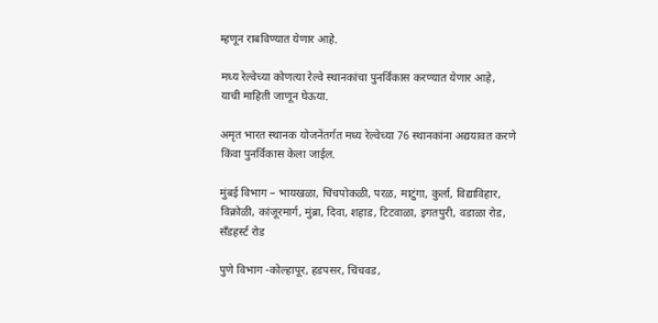म्हणून राबविण्‍यात येणार आहे.

मध्य रेल्वेच्या कोणत्या रेल्वे स्थानकांचा पुनर्विकास करण्‍यात येणार आहे, याची माहिती जाणून घेऊया.

अमृत भारत स्थानक योजनेंतर्गत मध्य रेल्वेच्या 76 स्थानकांना अद्ययावत करणे किंवा पुनर्विकास केला जाईल.

मुंबई विभाग – भायखळा, चिंचपोकळी, परळ, माटुंगा, कुर्ला, विद्याविहार, विक्रोळी, कांजूरमार्ग, मुंब्रा, दिवा, शहाड, टिटवाळा, इगतपुरी, वडाळा रोड, सँडहर्स्ट रोड

पुणे विभाग -कोल्हापूर, हडपसर, चिंचवड,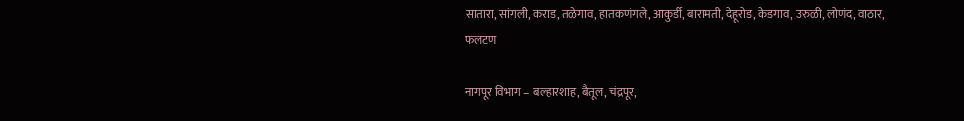सातारा, सांगली, कराड, तळेगाव, हातकणंगले, आकुर्डी, बारामती, देहूरोड, केडगाव, उरुळी, लोणंद, वाठार, फलटण

नागपूर विभाग – बल्हारशाह, बैतूल, चंद्रपूर,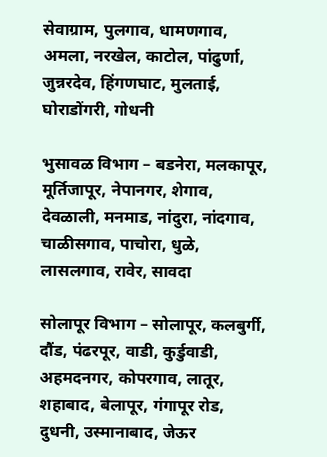सेवाग्राम, पुलगाव, धामणगाव, अमला, नरखेल, काटोल, पांढुर्णा, जुन्नरदेव, हिंगणघाट, मुलताई, घोराडोंगरी, गोधनी

भुसावळ विभाग – बडनेरा, मलकापूर, मूर्तिजापूर, नेपानगर, शेगाव, देवळाली, मनमाड, नांदुरा, नांदगाव, चाळीसगाव, पाचोरा, धुळे, लासलगाव, रावेर, सावदा

सोलापूर विभाग – सोलापूर, कलबुर्गी, दौंड, पंढरपूर, वाडी, कुर्डुवाडी, अहमदनगर, कोपरगाव, लातूर, शहाबाद, बेलापूर, गंगापूर रोड, दुधनी, उस्मानाबाद, जेऊर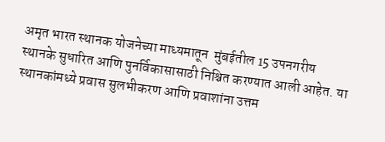अमृत भारत स्थानक योजनेच्या माध्यमातून  मुंबईतील 15 उपनगरीय स्थानके सुधारित आणि पुनर्विकासासाठी निश्चित करण्यात आली आहेत. या स्थानकांमध्ये प्रवास सुलभीकरण आणि प्रवाशांना उत्तम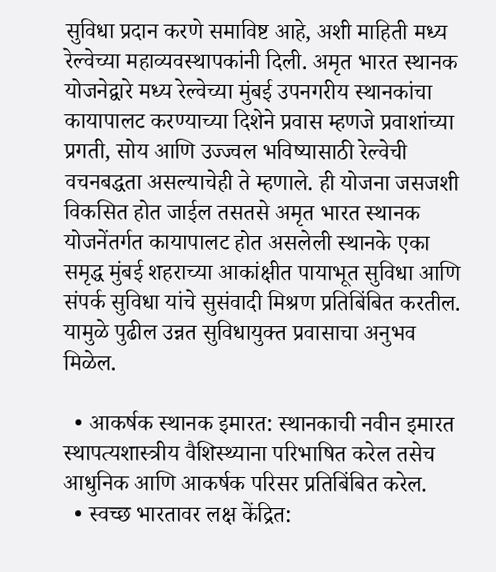सुविधा प्रदान करणे समाविष्ट आहे, अशी माहिती मध्य रेल्वेच्या महाव्यवस्थापकांनी दिली. अमृत भारत स्थानक योजनेद्वारे मध्य रेल्वेच्या मुंबई उपनगरीय स्थानकांचा कायापालट करण्याच्या दिशेने प्रवास म्हणजे प्रवाशांच्या  प्रगती, सोय आणि उज्ज्वल भविष्यासाठी रेल्वेची वचनबद्धता असल्याचेही ते म्हणाले. ही योजना जसजशी विकसित होत जाईल तसतसे अमृत भारत स्थानक योजनेंतर्गत कायापालट होत असलेली स्थानके एका समृद्ध मुंबई शहराच्या आकांक्षीत पायाभूत सुविधा आणि संपर्क सुविधा यांचे सुसंवादी मिश्रण प्रतिबिंबित करतील. यामुळे पुढील उन्नत सुविधायुक्त प्रवासाचा अनुभव मिळेल.

  • आकर्षक स्थानक इमारत: स्थानकाची नवीन इमारत स्थापत्यशास्त्रीय वैशिस्थ्याना परिभाषित करेल तसेच आधुनिक आणि आकर्षक परिसर प्रतिबिंबित करेल.
  • स्वच्छ भारतावर लक्ष केंद्रित: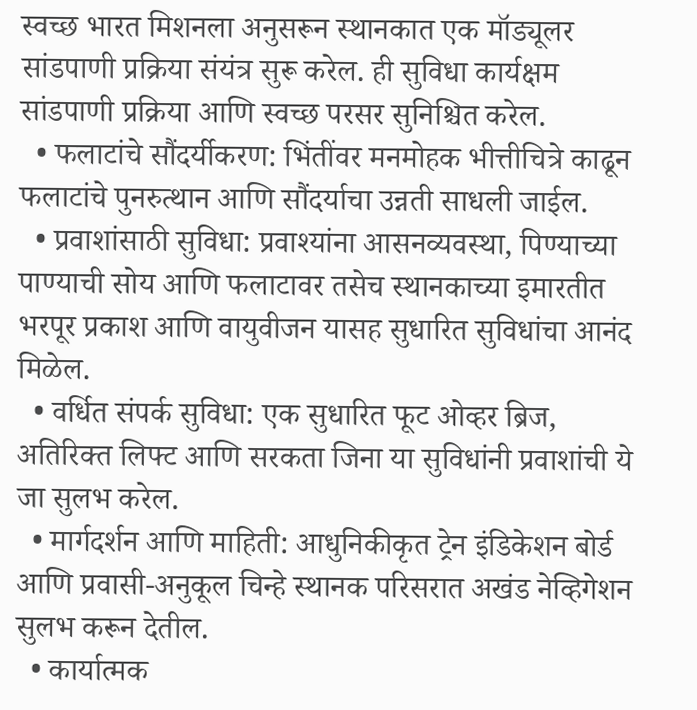स्वच्छ भारत मिशनला अनुसरून स्थानकात एक मॉड्यूलर सांडपाणी प्रक्रिया संयंत्र सुरू करेल. ही सुविधा कार्यक्षम सांडपाणी प्रक्रिया आणि स्वच्छ परसर सुनिश्चित करेल.
  • फलाटांचे सौंदर्यीकरण: भिंतींवर मनमोहक भीत्तीचित्रे काढून फलाटांचे पुनरुत्थान आणि सौंदर्याचा उन्नती साधली जाईल.
  • प्रवाशांसाठी सुविधा: प्रवाश्यांना आसनव्यवस्था, पिण्याच्या पाण्याची सोय आणि फलाटावर तसेच स्थानकाच्या इमारतीत भरपूर प्रकाश आणि वायुवीजन यासह सुधारित सुविधांचा आनंद मिळेल.
  • वर्धित संपर्क सुविधा: एक सुधारित फूट ओव्हर ब्रिज, अतिरिक्त लिफ्ट आणि सरकता जिना या सुविधांनी प्रवाशांची ये जा सुलभ करेल.
  • मार्गदर्शन आणि माहिती: आधुनिकीकृत ट्रेन इंडिकेशन बोर्ड आणि प्रवासी-अनुकूल चिन्हे स्थानक परिसरात अखंड नेव्हिगेशन सुलभ करून देतील.
  • कार्यात्मक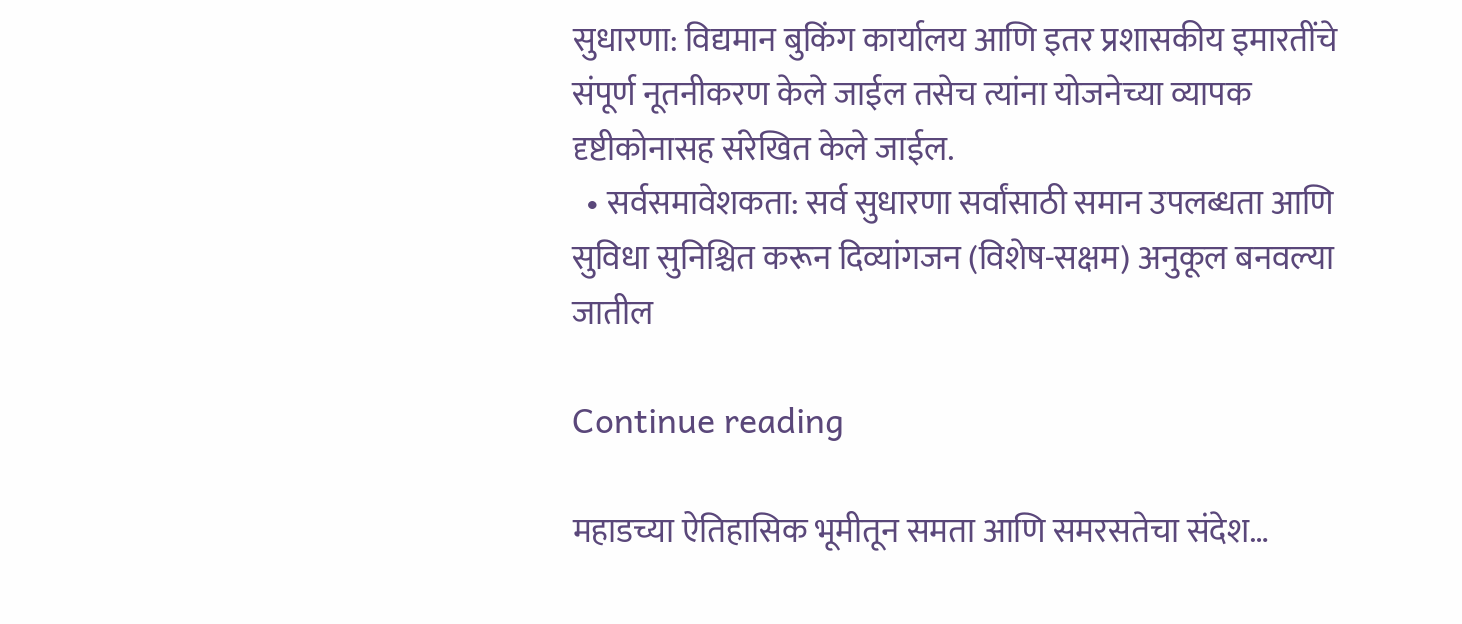सुधारणा: विद्यमान बुकिंग कार्यालय आणि इतर प्रशासकीय इमारतींचे संपूर्ण नूतनीकरण केले जाईल तसेच त्यांना योजनेच्या व्यापक दृष्टीकोनासह संरेखित केले जाईल.
  • सर्वसमावेशकता: सर्व सुधारणा सर्वांसाठी समान उपलब्धता आणि सुविधा सुनिश्चित करून दिव्यांगजन (विशेष-सक्षम) अनुकूल बनवल्या जातील

Continue reading

महाडच्या ऐतिहासिक भूमीतून समता आणि समरसतेचा संदेश…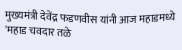मुख्यमंत्री देवेंद्र फडणवीस यांनी आज महाडमध्ये 'महाड चवदार तळे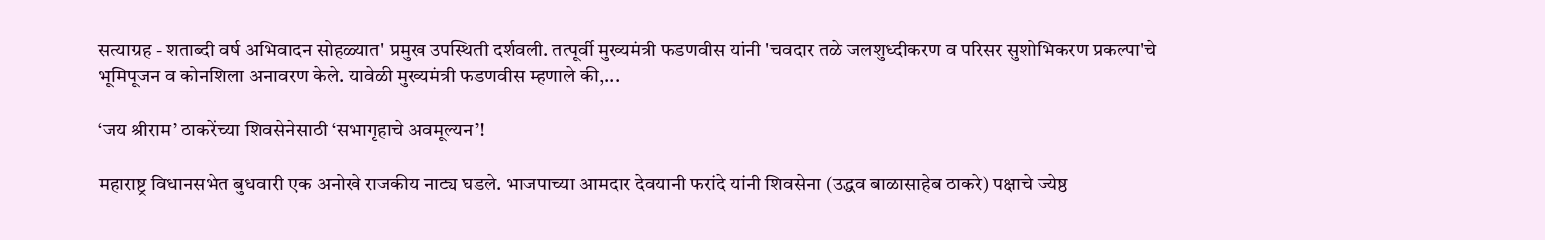सत्याग्रह - शताब्दी वर्ष अभिवादन सोहळ्यात' प्रमुख उपस्थिती दर्शवली. तत्पूर्वी मुख्यमंत्री फडणवीस यांनी 'चवदार तळे जलशुध्दीकरण व परिसर सुशोभिकरण प्रकल्पा'चे भूमिपूजन व कोनशिला अनावरण केले. यावेळी मुख्यमंत्री फडणवीस म्हणाले की,...

‘जय श्रीराम’ ठाकरेंच्या शिवसेनेसाठी ‘सभागृहाचे अवमूल्यन’!

महाराष्ट्र विधानसभेत बुधवारी एक अनोखे राजकीय नाट्य घडले. भाजपाच्या आमदार देवयानी फरांदे यांनी शिवसेना (उद्धव बाळासाहेब ठाकरे) पक्षाचे ज्येष्ठ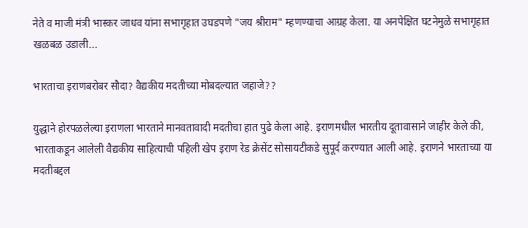नेते व माजी मंत्री भास्कर जाधव यांना सभागृहात उघडपणे "जय श्रीराम" म्हणण्याचा आग्रह केला. या अनपेक्षित घटनेमुळे सभागृहात खळबळ उडाली...

भारताचा इराणबरोबर सौदा? वैद्यकीय मदतीच्या मोबदल्यात जहाजे??

युद्धाने होरपळलेल्या इराणला भारताने मानवतावादी मदतीचा हात पुढे केला आहे. इराणमधील भारतीय दूतावासाने जाहीर केले की, भारताकडून आलेली वैद्यकीय साहित्याची पहिली खेप इराण रेड क्रेसेंट सोसायटीकडे सुपूर्द करण्यात आली आहे. इराणने भारताच्या या मदतीबद्दल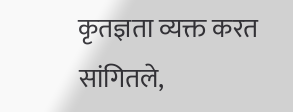कृतज्ञता व्यक्त करत सांगितले,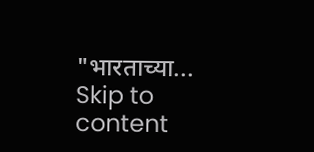"भारताच्या...
Skip to content